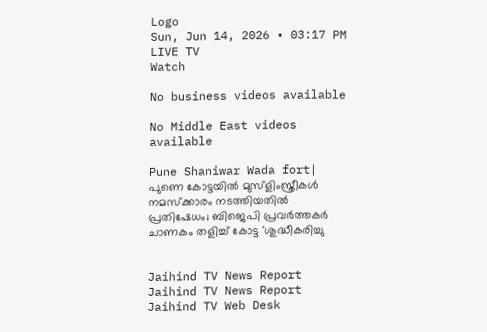Logo
Sun, Jun 14, 2026 • 03:17 PM
LIVE TV
Watch

No business videos available

No Middle East videos available

Pune Shaniwar Wada fort| പുണെ കോട്ടയില്‍ മുസ്‌ളിംസ്ത്രീകള്‍ നമസ്‌ക്കാരം നടത്തിയതില്‍ പ്രതിഷേധം; ബിജെപി പ്രവര്‍ത്തകര്‍ ചാണകം തളിച്ച് കോട്ട 'ശുദ്ധീകരിച്ചു


Jaihind TV News Report
Jaihind TV News Report
Jaihind TV Web Desk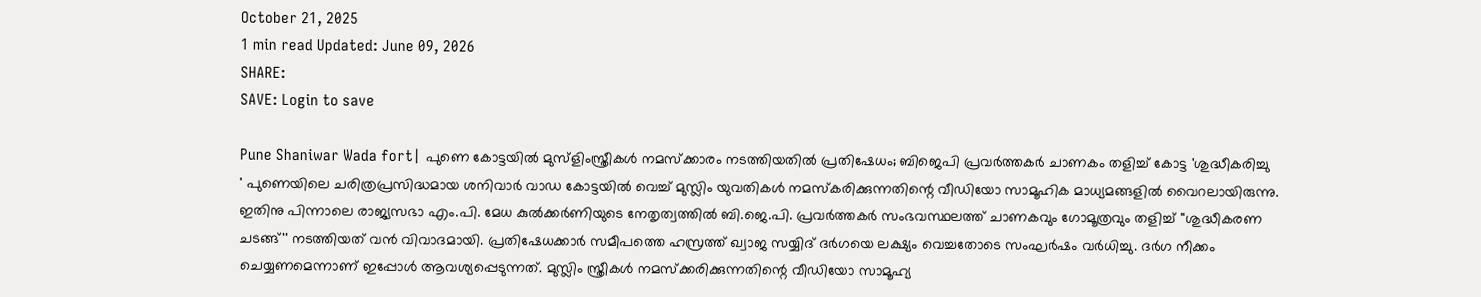October 21, 2025
1 min read Updated: June 09, 2026
SHARE:
SAVE: Login to save

Pune Shaniwar Wada fort| പുണെ കോട്ടയില്‍ മുസ്‌ളിംസ്ത്രീകള്‍ നമസ്‌ക്കാരം നടത്തിയതില്‍ പ്രതിഷേധം; ബിജെപി പ്രവര്‍ത്തകര്‍ ചാണകം തളിച്ച് കോട്ട 'ശുദ്ധീകരിച്ചു
' പുണെയിലെ ചരിത്രപ്രസിദ്ധമായ ശനിവാര്‍ വാഡ കോട്ടയില്‍ വെച്ച് മുസ്ലിം യുവതികള്‍ നമസ്‌കരിക്കുന്നതിന്റെ വീഡിയോ സാമൂഹിക മാധ്യമങ്ങളില്‍ വൈറലായിരുന്നു. ഇതിനു പിന്നാലെ രാജ്യസഭാ എം.പി. മേധ കുല്‍ക്കര്‍ണിയുടെ നേതൃത്വത്തില്‍ ബി.ജെ.പി. പ്രവര്‍ത്തകര്‍ സംഭവസ്ഥലത്ത് ചാണകവും ഗോമൂത്രവും തളിച്ച് ''ശുദ്ധീകരണ ചടങ്ങ്'' നടത്തിയത് വന്‍ വിവാദമായി. പ്രതിഷേധക്കാര്‍ സമീപത്തെ ഹസ്രത്ത് ഖ്വാജ സയ്യിദ് ദര്‍ഗയെ ലക്ഷ്യം വെച്ചതോടെ സംഘര്‍ഷം വര്‍ധിച്ചു. ദര്‍ഗ നീക്കം ചെയ്യണമെന്നാണ് ഇപ്പോള്‍ ആവശ്യപ്പെടുന്നത്. മുസ്ലിം സ്ത്രീകള്‍ നമസ്‌ക്കരിക്കുന്നതിന്റെ വീഡിയോ സാമൂഹ്യ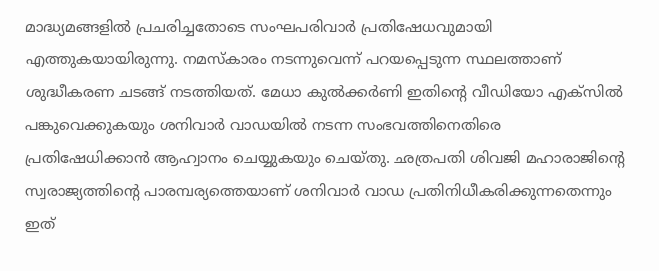മാദ്ധ്യമങ്ങളില്‍ പ്രചരിച്ചതോടെ സംഘപരിവാര്‍ പ്രതിഷേധവുമായി എത്തുകയായിരുന്നു. നമസ്‌കാരം നടന്നുവെന്ന് പറയപ്പെടുന്ന സ്ഥലത്താണ് ശുദ്ധീകരണ ചടങ്ങ് നടത്തിയത്. മേധാ കുല്‍ക്കര്‍ണി ഇതിന്റെ വീഡിയോ എക്‌സില്‍ പങ്കുവെക്കുകയും ശനിവാര്‍ വാഡയില്‍ നടന്ന സംഭവത്തിനെതിരെ പ്രതിഷേധിക്കാന്‍ ആഹ്വാനം ചെയ്യുകയും ചെയ്തു. ഛത്രപതി ശിവജി മഹാരാജിന്റെ സ്വരാജ്യത്തിന്റെ പാരമ്പര്യത്തെയാണ് ശനിവാര്‍ വാഡ പ്രതിനിധീകരിക്കുന്നതെന്നും ഇത്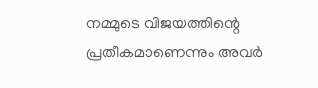നമ്മുടെ വിജയത്തിന്റെ പ്രതീകമാണെന്നും അവര്‍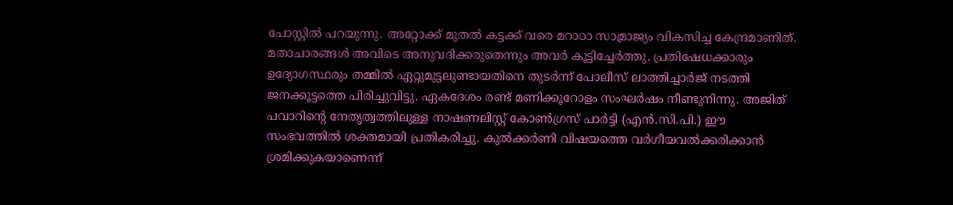പോസ്റ്റില്‍ പറയുന്നു. അറ്റോക്ക് മുതല്‍ കട്ടക്ക് വരെ മറാഠാ സാമ്രാജ്യം വികസിച്ച കേന്ദ്രമാണിത്. മതാചാരങ്ങള്‍ അവിടെ അനുവദിക്കരുതെന്നും അവര്‍ കൂട്ടിച്ചേര്‍ത്തു. പ്രതിഷേധക്കാരും ഉദ്യോഗസ്ഥരും തമ്മില്‍ ഏറ്റുമുട്ടലുണ്ടായതിനെ തുടര്‍ന്ന് പോലീസ് ലാത്തിച്ചാര്‍ജ് നടത്തി ജനക്കൂട്ടത്തെ പിരിച്ചുവിട്ടു. ഏകദേശം രണ്ട് മണിക്കൂറോളം സംഘര്‍ഷം നീണ്ടുനിന്നു. അജിത് പവാറിന്റെ നേതൃത്വത്തിലുള്ള നാഷണലിസ്റ്റ് കോണ്‍ഗ്രസ് പാര്‍ട്ടി (എന്‍.സി.പി.) ഈ സംഭവത്തില്‍ ശക്തമായി പ്രതികരിച്ചു. കുല്‍ക്കര്‍ണി വിഷയത്തെ വര്‍ഗീയവല്‍ക്കരിക്കാന്‍ ശ്രമിക്കുകയാണെന്ന്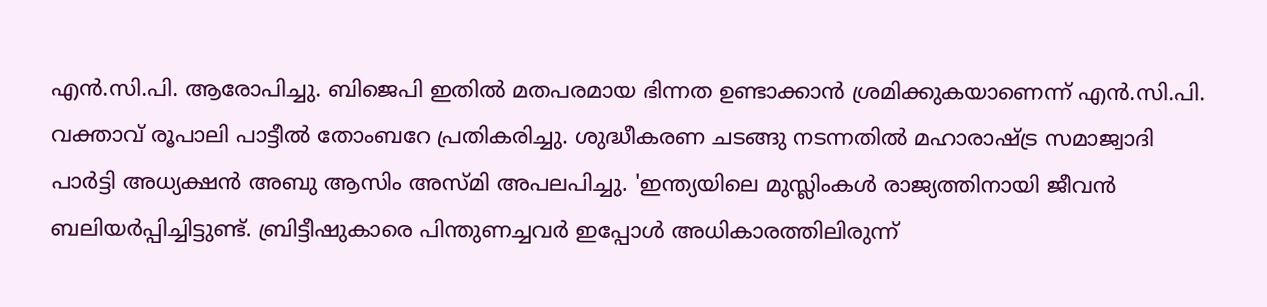എന്‍.സി.പി. ആരോപിച്ചു. ബിജെപി ഇതില്‍ മതപരമായ ഭിന്നത ഉണ്ടാക്കാന്‍ ശ്രമിക്കുകയാണെന്ന് എന്‍.സി.പി. വക്താവ് രൂപാലി പാട്ടീല്‍ തോംബറേ പ്രതികരിച്ചു. ശുദ്ധീകരണ ചടങ്ങു നടന്നതില്‍ മഹാരാഷ്ട്ര സമാജ്വാദി പാര്‍ട്ടി അധ്യക്ഷന്‍ അബു ആസിം അസ്മി അപലപിച്ചു. 'ഇന്ത്യയിലെ മുസ്ലിംകള്‍ രാജ്യത്തിനായി ജീവന്‍ ബലിയര്‍പ്പിച്ചിട്ടുണ്ട്. ബ്രിട്ടീഷുകാരെ പിന്തുണച്ചവര്‍ ഇപ്പോള്‍ അധികാരത്തിലിരുന്ന്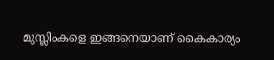മുസ്ലിംകളെ ഇങ്ങനെയാണ് കൈകാര്യം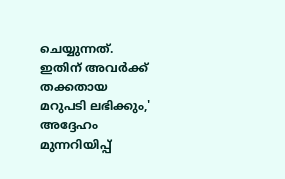ചെയ്യുന്നത്. ഇതിന് അവര്‍ക്ക് തക്കതായ മറുപടി ലഭിക്കും,' അദ്ദേഹം മുന്നറിയിപ്പ്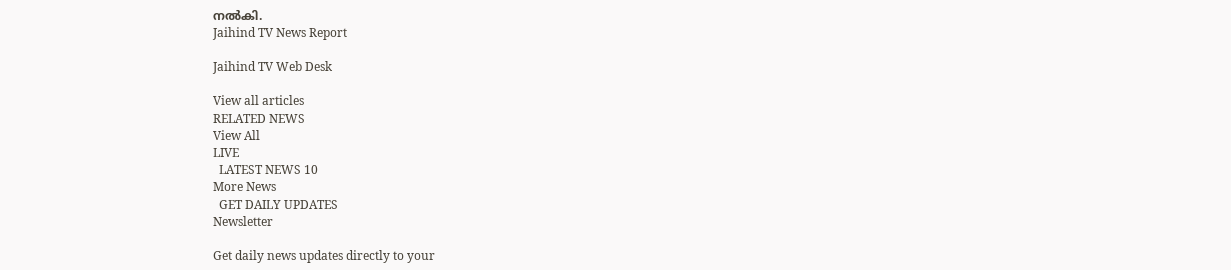നല്‍കി.
Jaihind TV News Report

Jaihind TV Web Desk

View all articles
RELATED NEWS
View All
LIVE
  LATEST NEWS 10
More News
  GET DAILY UPDATES
Newsletter

Get daily news updates directly to your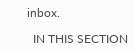inbox.

  IN THIS SECTION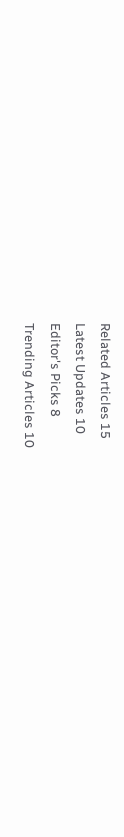Related Articles 15
Latest Updates 10
Editor's Picks 8
Trending Articles 10